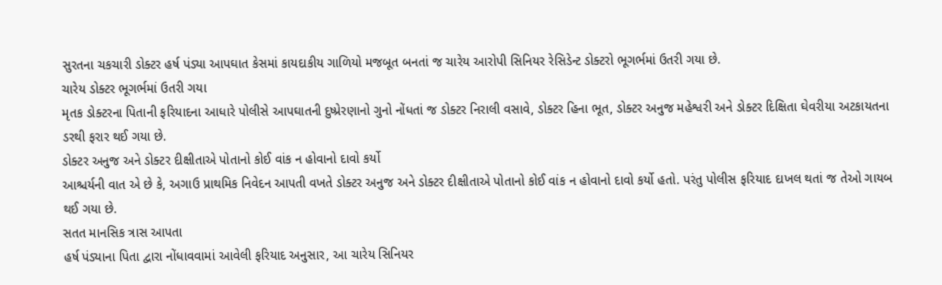સુરતના ચકચારી ડોક્ટર હર્ષ પંડ્યા આપઘાત કેસમાં કાયદાકીય ગાળિયો મજબૂત બનતાં જ ચારેય આરોપી સિનિયર રેસિડેન્ટ ડોક્ટરો ભૂગર્ભમાં ઉતરી ગયા છે.
ચારેય ડોક્ટર ભૂગર્ભમાં ઉતરી ગયા
મૃતક ડોક્ટરના પિતાની ફરિયાદના આધારે પોલીસે આપઘાતની દુષ્પ્રેરણાનો ગુનો નોંધતાં જ ડોક્ટર નિરાલી વસાવે, ડોક્ટર હિના ભૂત, ડોક્ટર અનુજ મહેશ્વરી અને ડોક્ટર દિક્ષિતા ઘેવરીયા અટકાયતના ડરથી ફરાર થઈ ગયા છે.
ડોક્ટર અનુજ અને ડોક્ટર દીક્ષીતાએ પોતાનો કોઈ વાંક ન હોવાનો દાવો કર્યો
આશ્ચર્યની વાત એ છે કે, અગાઉ પ્રાથમિક નિવેદન આપતી વખતે ડોક્ટર અનુજ અને ડોક્ટર દીક્ષીતાએ પોતાનો કોઈ વાંક ન હોવાનો દાવો કર્યો હતો. પરંતુ પોલીસ ફરિયાદ દાખલ થતાં જ તેઓ ગાયબ થઈ ગયા છે.
સતત માનસિક ત્રાસ આપતા
હર્ષ પંડ્યાના પિતા દ્વારા નોંધાવવામાં આવેલી ફરિયાદ અનુસાર, આ ચારેય સિનિયર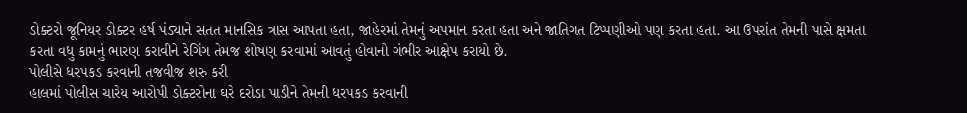ડોક્ટરો જૂનિયર ડોક્ટર હર્ષ પંડ્યાને સતત માનસિક ત્રાસ આપતા હતા, જાહેરમાં તેમનું અપમાન કરતા હતા અને જાતિગત ટિપ્પણીઓ પણ કરતા હતા. આ ઉપરાંત તેમની પાસે ક્ષમતા કરતા વધુ કામનું ભારણ કરાવીને રેગિંગ તેમજ શોષણ કરવામાં આવતું હોવાનો ગંભીર આક્ષેપ કરાયો છે.
પોલીસે ધરપકડ કરવાની તજવીજ શરુ કરી
હાલમાં પોલીસ ચારેય આરોપી ડોક્ટરોના ઘરે દરોડા પાડીને તેમની ધરપકડ કરવાની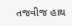તજવીજ હાથ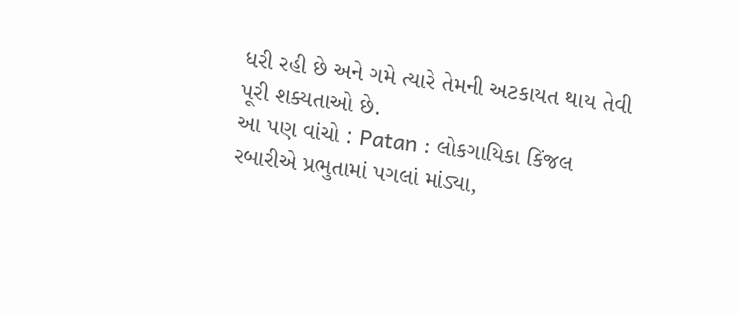ધરી રહી છે અને ગમે ત્યારે તેમની અટકાયત થાય તેવી પૂરી શક્યતાઓ છે.
આ પણ વાંચો : Patan : લોકગાયિકા કિંજલ રબારીએ પ્રભુતામાં પગલાં માંડ્યા,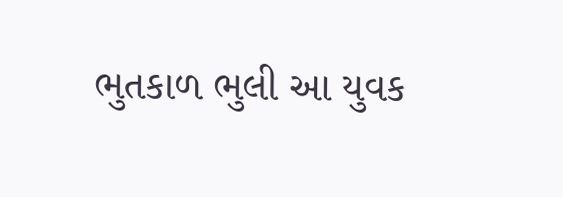ભુતકાળ ભુલી આ યુવક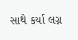સાથે કર્યા લગ્ન